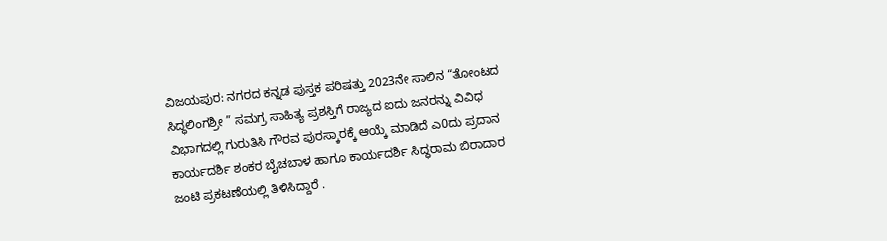ವಿಜಯಪುರ: ನಗರದ ಕನ್ನಡ ಪುಸ್ತಕ ಪರಿಷತ್ತು 2023ನೇ ಸಾಲಿನ “ತೋಂಟದ ಸಿದ್ಧಲಿಂಗಶ್ರೀ ” ಸಮಗ್ರ ಸಾಹಿತ್ಯ ಪ್ರಶಸ್ತಿಗೆ ರಾಜ್ಯದ ಐದು ಜನರನ್ನು ವಿವಿಧ ವಿಭಾಗದಲ್ಲಿ ಗುರುತಿಸಿ ಗೌರವ ಪುರಸ್ಕಾರಕ್ಕೆ ಆಯ್ಕೆ ಮಾಡಿದೆ ಎ0ದು ಪ್ರದಾನ ಕಾರ್ಯದರ್ಶಿ ಶಂಕರ ಬೈಚಬಾಳ ಹಾಗೂ ಕಾರ್ಯದರ್ಶಿ ಸಿದ್ಧರಾಮ ಬಿರಾದಾರ ಜಂಟಿ ಪ್ರಕಟಣೆಯಲ್ಲಿ ತಿಳಿಸಿದ್ದಾರೆ .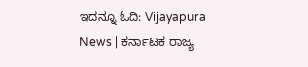ಇದನ್ನೂ ಓದಿ: Vijayapura News | ಕರ್ನಾಟಕ ರಾಜ್ಯ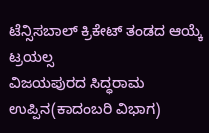ಟೆನ್ಸಿಸಬಾಲ್ ಕ್ರಿಕೇಟ್ ತಂಡದ ಆಯ್ಕೆ ಟ್ರಯಲ್ಸ
ವಿಜಯಪುರದ ಸಿದ್ಧರಾಮ ಉಪ್ಪಿನ(ಕಾದಂಬರಿ ವಿಭಾಗ)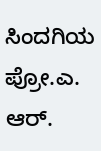ಸಿಂದಗಿಯ ಪ್ರೋ.ಎ. ಆರ್.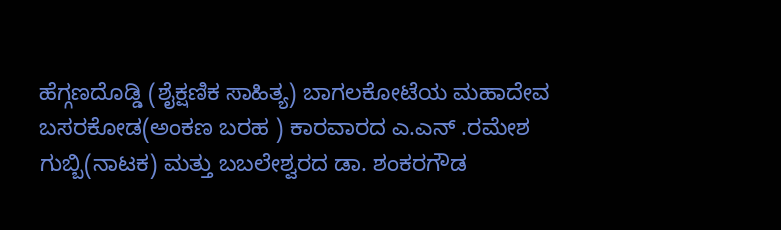ಹೆಗ್ಗಣದೊಡ್ಡಿ (ಶೈಕ್ಷಣಿಕ ಸಾಹಿತ್ಯ) ಬಾಗಲಕೋಟೆಯ ಮಹಾದೇವ ಬಸರಕೋಡ(ಅಂಕಣ ಬರಹ ) ಕಾರವಾರದ ಎ.ಎನ್ .ರಮೇಶ ಗುಬ್ಬಿ(ನಾಟಕ) ಮತ್ತು ಬಬಲೇಶ್ವರದ ಡಾ. ಶಂಕರಗೌಡ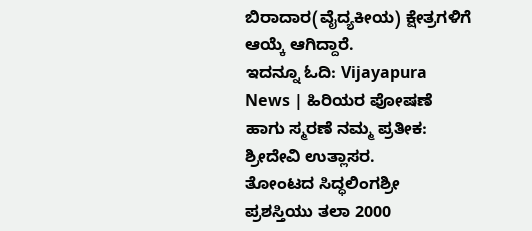ಬಿರಾದಾರ(ವೈದ್ಯಕೀಯ) ಕ್ಷೇತ್ರಗಳಿಗೆ ಆಯ್ಕೆ ಆಗಿದ್ದಾರೆ.
ಇದನ್ನೂ ಓದಿ: Vijayapura News | ಹಿರಿಯರ ಪೋಷಣೆ ಹಾಗು ಸ್ಮರಣೆ ನಮ್ಮ ಪ್ರತೀಕ: ಶ್ರೀದೇವಿ ಉತ್ಲಾಸರ.
ತೋಂಟದ ಸಿದ್ಧಲಿಂಗಶ್ರೀ ಪ್ರಶಸ್ತಿಯು ತಲಾ 2000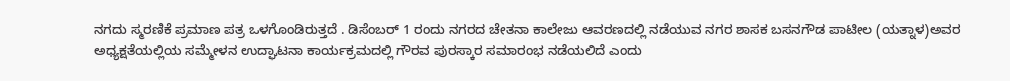ನಗದು ಸ್ಮರಣಿಕೆ ಪ್ರಮಾಣ ಪತ್ರ ಒಳಗೊಂಡಿರುತ್ತದೆ . ಡಿಸೆಂಬರ್ 1 ರಂದು ನಗರದ ಚೇತನಾ ಕಾಲೇಜು ಆವರಣದಲ್ಲಿ ನಡೆಯುವ ನಗರ ಶಾಸಕ ಬಸನಗೌಡ ಪಾಟೀಲ (ಯತ್ನಾಳ)ಅವರ ಅಧ್ಯಕ್ಷತೆಯಲ್ಲಿಯ ಸಮ್ಮೇಳನ ಉದ್ಘಾಟನಾ ಕಾರ್ಯಕ್ರಮದಲ್ಲಿ ಗೌರವ ಪುರಸ್ಕಾರ ಸಮಾರಂಭ ನಡೆಯಲಿದೆ ಎಂದು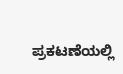ಪ್ರಕಟಣೆಯಲ್ಲಿ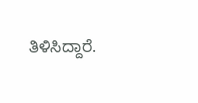ತಿಳಿಸಿದ್ದಾರೆ.